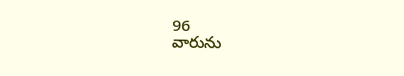96
వారును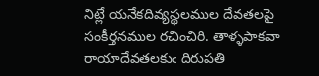నిట్లే యనేకదివ్యస్థలముల దేవతలపై సంకీర్తనముల రచించిరి. తాళ్ళపాకవా రాయాదేవతలకుఁ దిరుపతి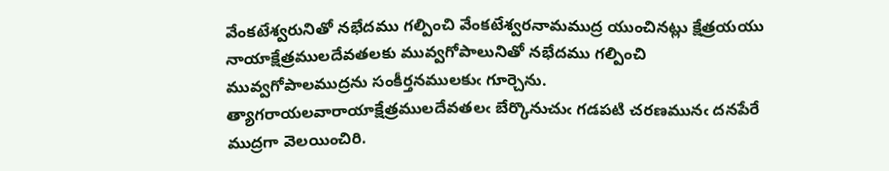వేంకటేశ్వరునితో నభేదము గల్పించి వేంకటేశ్వరనామముద్ర యుంచినట్లు క్షేత్రయయు నాయాక్షేత్రములదేవతలకు మువ్వగోపాలునితో నభేదము గల్పించి మువ్వగోపాలముద్రను సంకీర్తనములకుఁ గూర్చెను. త్యాగరాయలవారాయాక్షేత్రములదేవతలఁ బేర్కొనుచుఁ గడపటి చరణమునఁ దనపేరే ముద్రగా వెలయించిరి.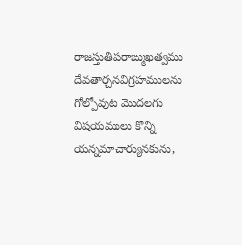రాజస్తుతిపరాఙ్ముఖత్వము దేవతార్చనవిగ్రహములను గోల్పోవుట మొదలగు విషయములు కొన్ని యన్నమాచార్యునకును,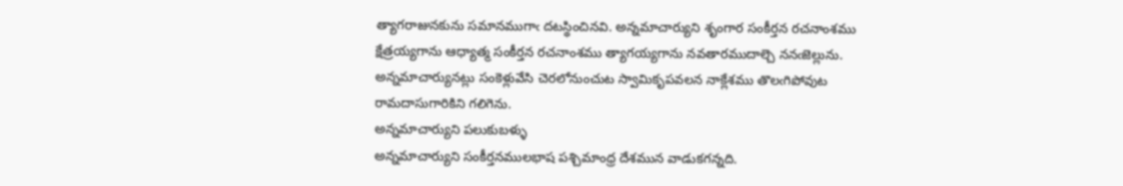త్యాగరాజునకును సమానముగాఁ దటస్థించినవి. అన్నమాచార్యుని శృంగార సంకీర్తన రచనాంశము క్షేత్రయ్యగాను ఆధ్యాత్మ సంకీర్తన రచనాంశము త్యాగయ్యగాను నవతారముదాల్చె ననఁజెల్లును. అన్నమాచార్యునట్లు సంకెళ్లువేసి చెరలోనుంచుట స్వామికృపవలన నాక్లేశము తొలఁగిపోవుట రామదాసుగారికిని గలిగెను.
అన్నమాచార్యుని పలుకుబళ్ళు
అన్నమాచార్యుని సంకీర్తనములభాష పశ్చిమాంధ్ర దేశమున వాడుకగన్నది.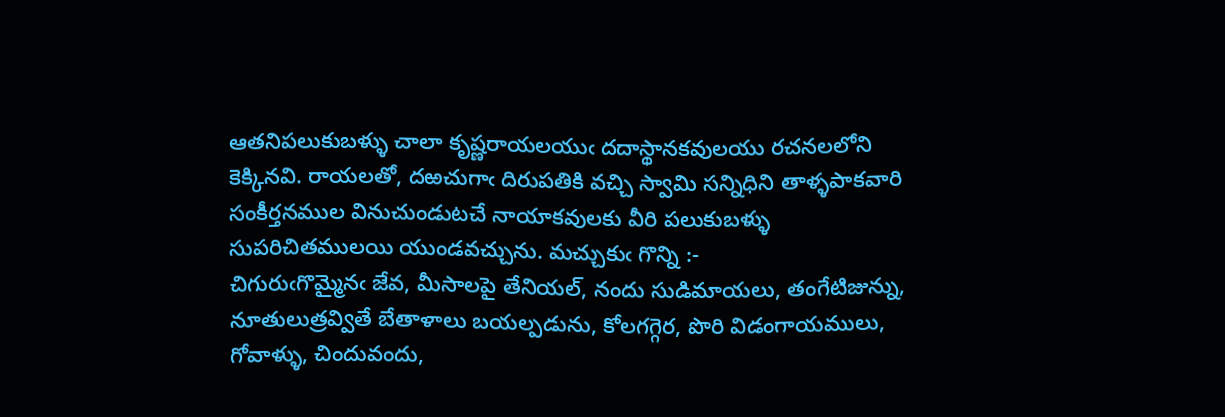ఆతనిపలుకుబళ్ళు చాలా కృష్ణరాయలయుఁ దదాస్థానకవులయు రచనలలోని కెక్కినవి. రాయలతో, దఱచుగాఁ దిరుపతికి వచ్చి స్వామి సన్నిధిని తాళ్ళపాకవారి సంకీర్తనముల వినుచుండుటచే నాయాకవులకు వీరి పలుకుబళ్ళు సుపరిచితములయి యుండవచ్చును. మచ్చుకుఁ గొన్ని :-
చిగురుఁగొమ్మైనఁ జేవ, మీసాలపై తేనియల్, నందు సుడిమాయలు, తంగేటిజున్ను, నూతులుత్రవ్వితే బేతాళాలు బయల్పడును, కోలగగ్గెర, పొరి విడంగాయములు, గోవాళ్ళు, చిందువందు,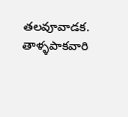తలవూవాడక.
తాళ్ళపాకవారి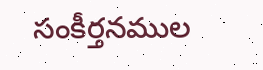సంకీర్తనముల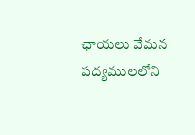ఛాయలు వేమన పద్యములలోని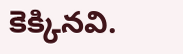కెక్కినవి.